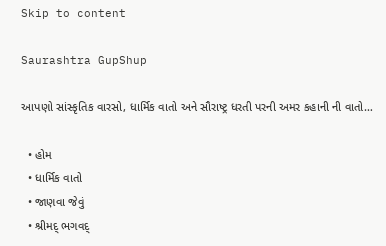Skip to content

Saurashtra GupShup

આપણો સાંસ્કૃતિક વારસો, ધાર્મિક વાતો અને સૌરાષ્ટ્ર ધરતી પરની અમર કહાની ની વાતો…

  • હોમ
  • ધાર્મિક વાતો
  • જાણવા જેવું
  • શ્રીમદ્ ભગવદ્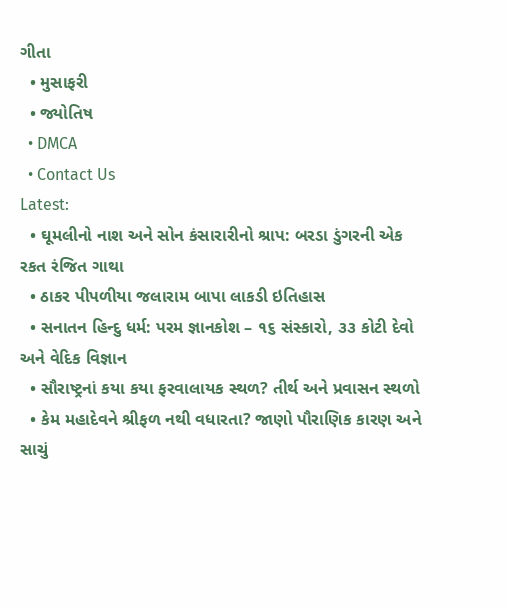ગીતા
  • મુસાફરી
  • જ્યોતિષ
  • DMCA
  • Contact Us
Latest:
  • ઘૂમલીનો નાશ અને સોન કંસારારીનો શ્રાપ: બરડા ડુંગરની એક રકત રંજિત ગાથા
  • ઠાકર પીપળીયા જલારામ બાપા લાકડી ઇતિહાસ
  • સનાતન હિન્દુ ધર્મ: પરમ જ્ઞાનકોશ – ૧૬ સંસ્કારો, ૩૩ કોટી દેવો અને વેદિક વિજ્ઞાન
  • સૌરાષ્ટ્રનાં કયા કયા ફરવાલાયક સ્થળ? તીર્થ અને પ્રવાસન સ્થળો
  • કેમ મહાદેવને શ્રીફળ નથી વધારતા? જાણો પૌરાણિક કારણ અને સાચું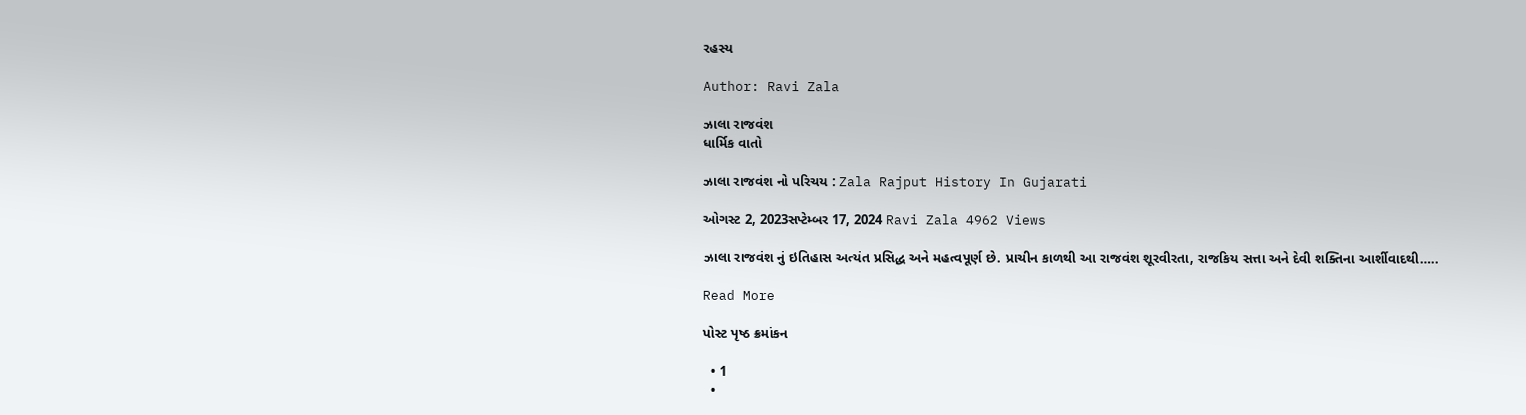રહસ્ય

Author: Ravi Zala

ઝાલા રાજવંશ
ધાર્મિક વાતો

ઝાલા રાજવંશ નો પરિચય : Zala Rajput History In Gujarati

ઓગસ્ટ 2, 2023સપ્ટેમ્બર 17, 2024 Ravi Zala 4962 Views

ઝાલા રાજવંશ નું ઇતિહાસ અત્યંત પ્રસિદ્ધ અને મહત્વપૂર્ણ છે. પ્રાચીન કાળથી આ રાજવંશ શૂરવીરતા, રાજકિય સત્તા અને દેવી શક્તિના આર્શીવાદથી…..

Read More

પોસ્ટ પૃષ્ઠ ક્રમાંકન

  • 1
  •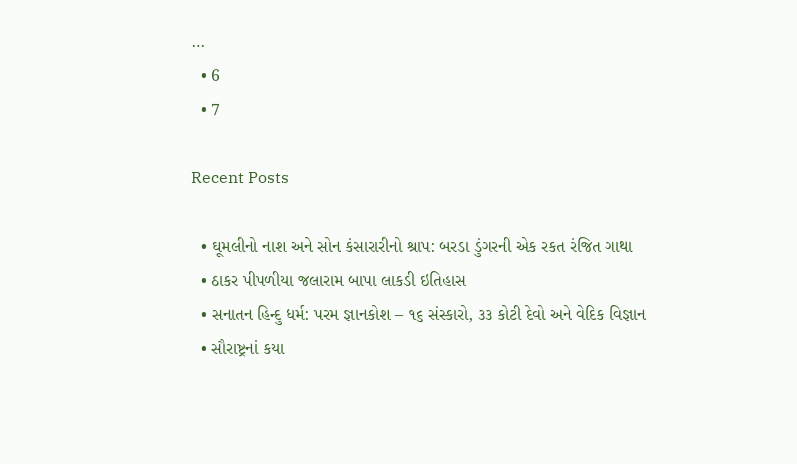…
  • 6
  • 7

Recent Posts

  • ઘૂમલીનો નાશ અને સોન કંસારારીનો શ્રાપ: બરડા ડુંગરની એક રકત રંજિત ગાથા
  • ઠાકર પીપળીયા જલારામ બાપા લાકડી ઇતિહાસ
  • સનાતન હિન્દુ ધર્મ: પરમ જ્ઞાનકોશ – ૧૬ સંસ્કારો, ૩૩ કોટી દેવો અને વેદિક વિજ્ઞાન
  • સૌરાષ્ટ્રનાં કયા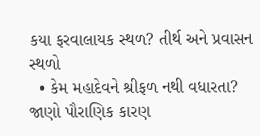કયા ફરવાલાયક સ્થળ? તીર્થ અને પ્રવાસન સ્થળો
  • કેમ મહાદેવને શ્રીફળ નથી વધારતા? જાણો પૌરાણિક કારણ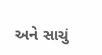અને સાચું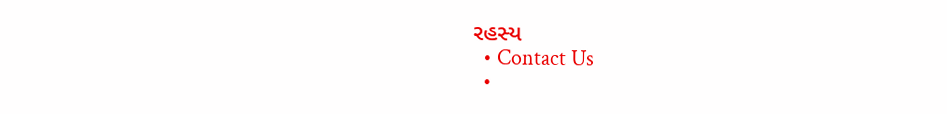રહસ્ય
  • Contact Us
  •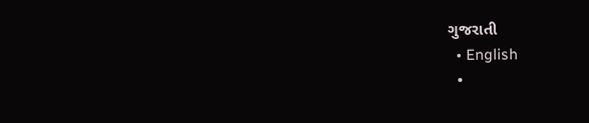ગુજરાતી
  • English
  •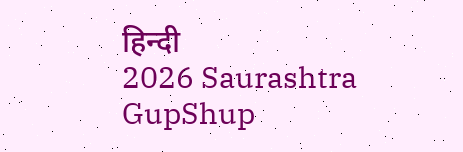हिन्दी
2026 Saurashtra GupShup